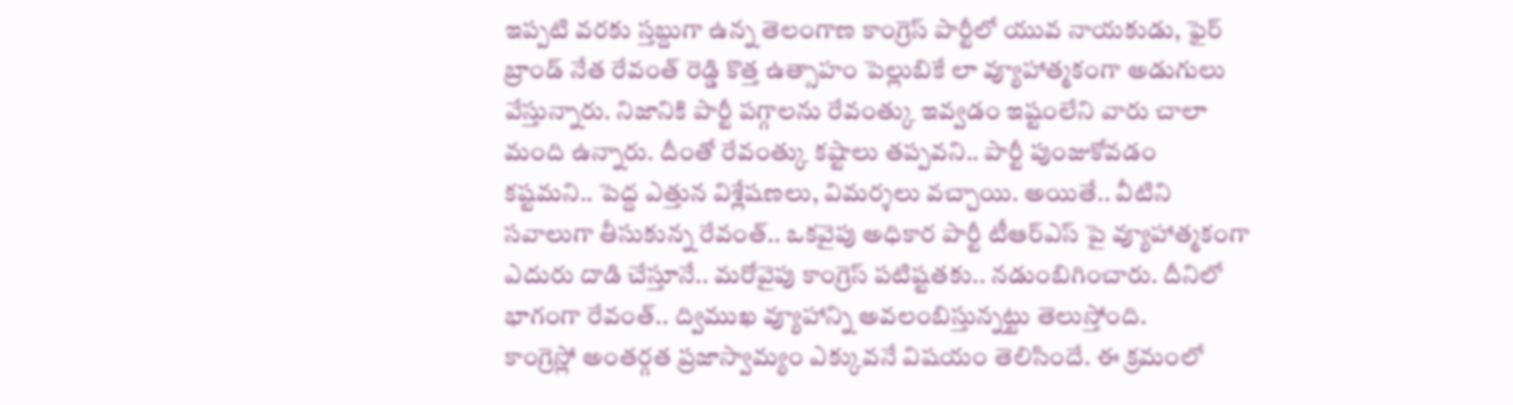ఇప్పటి వరకు స్తబ్దుగా ఉన్న తెలంగాణ కాంగ్రెస్ పార్టీలో యువ నాయకుడు, ఫైర్ బ్రాండ్ నేత రేవంత్ రెడ్డి కొత్త ఉత్సాహం పెల్లుబికే లా వ్యూహాత్మకంగా అడుగులు వేస్తున్నారు. నిజానికి పార్టీ పగ్గాలను రేవంత్కు ఇవ్వడం ఇష్టంలేని వారు చాలా మంది ఉన్నారు. దీంతో రేవంత్కు కష్టాలు తప్పవని.. పార్టీ పుంజుకోవడం కష్టమని.. పెద్ద ఎత్తున విశ్లేషణలు, విమర్శలు వచ్చాయి. అయితే.. వీటిని సవాలుగా తీసుకున్న రేవంత్.. ఒకవైపు అధికార పార్టీ టీఆర్ఎస్ పై వ్యూహాత్మకంగా ఎదురు దాడి చేస్తూనే.. మరోవైపు కాంగ్రెస్ పటిష్టతకు.. నడుంబిగించారు. దీనిలో భాగంగా రేవంత్.. ద్విముఖ వ్యూహాన్ని అవలంబిస్తున్నట్టు తెలుస్తోంది.
కాంగ్రెస్లో అంతర్గత ప్రజాస్వామ్యం ఎక్కువనే విషయం తెలిసిందే. ఈ క్రమంలో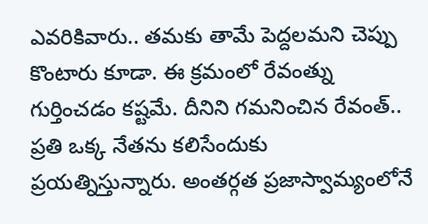ఎవరికివారు.. తమకు తామే పెద్దలమని చెప్పు కొంటారు కూడా. ఈ క్రమంలో రేవంత్ను గుర్తించడం కష్టమే. దీనిని గమనించిన రేవంత్.. ప్రతి ఒక్క నేతను కలిసేందుకు ప్రయత్నిస్తున్నారు. అంతర్గత ప్రజాస్వామ్యంలోనే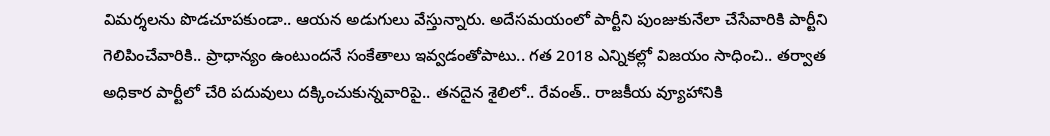విమర్శలను పొడచూపకుండా.. ఆయన అడుగులు వేస్తున్నారు. అదేసమయంలో పార్టీని పుంజుకునేలా చేసేవారికి పార్టీని గెలిపించేవారికి.. ప్రాధాన్యం ఉంటుందనే సంకేతాలు ఇవ్వడంతోపాటు.. గత 2018 ఎన్నికల్లో విజయం సాధించి.. తర్వాత అధికార పార్టీలో చేరి పదువులు దక్కించుకున్నవారిపై.. తనదైన శైలిలో.. రేవంత్.. రాజకీయ వ్యూహానికి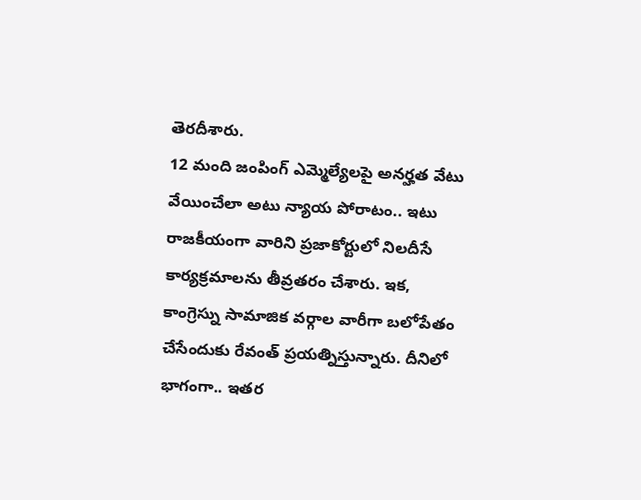తెరదీశారు.
12 మంది జంపింగ్ ఎమ్మెల్యేలపై అనర్హత వేటు వేయించేలా అటు న్యాయ పోరాటం.. ఇటు రాజకీయంగా వారిని ప్రజాకోర్టులో నిలదీసే కార్యక్రమాలను తీవ్రతరం చేశారు. ఇక, కాంగ్రెస్ను సామాజిక వర్గాల వారీగా బలోపేతం చేసేందుకు రేవంత్ ప్రయత్నిస్తున్నారు. దీనిలో భాగంగా.. ఇతర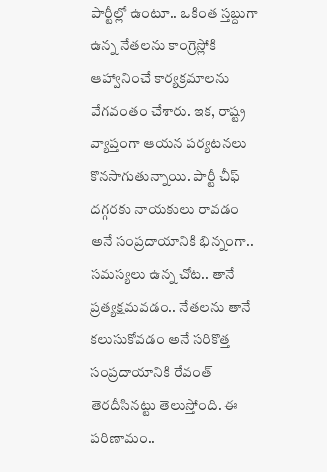పార్టీల్లో ఉంటూ.. ఒకింత స్తబ్దుగా ఉన్న నేతలను కాంగ్రెస్లోకి ఆహ్వానించే కార్యక్రమాలను వేగవంతం చేశారు. ఇక, రాష్ట్ర వ్యాప్తంగా ఆయన పర్యటనలు కొనసాగుతున్నాయి. పార్టీ చీఫ్ దగ్గరకు నాయకులు రావడం అనే సంప్రదాయానికి భిన్నంగా.. సమస్యలు ఉన్న చోట.. తానే ప్రత్యక్షమవడం.. నేతలను తానే కలుసుకోవడం అనే సరికొత్త సంప్రదాయానికి రేవంత్ తెరదీసినట్టు తెలుస్తోంది. ఈ పరిణామం..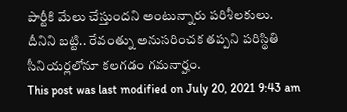పార్టీకి మేలు చేస్తుందని అంటున్నారు పరిశీలకులు. దీనిని బట్టి.. రేవంత్ను అనుసరించక తప్పని పరిస్థితి సీనియర్లలోనూ కలగడం గమనార్హం.
This post was last modified on July 20, 2021 9:43 am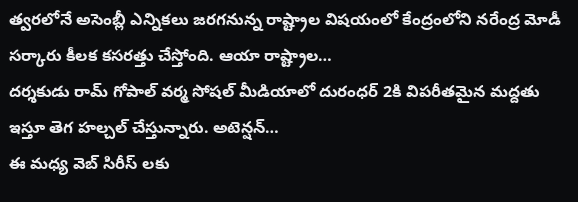త్వరలోనే అసెంబ్లీ ఎన్నికలు జరగనున్న రాష్ట్రాల విషయంలో కేంద్రంలోని నరేంద్ర మోడీ సర్కారు కీలక కసరత్తు చేస్తోంది. ఆయా రాష్ట్రాల…
దర్శకుడు రామ్ గోపాల్ వర్మ సోషల్ మీడియాలో దురంధర్ 2కి విపరీతమైన మద్దతు ఇస్తూ తెగ హల్చల్ చేస్తున్నారు. అటెన్షన్…
ఈ మధ్య వెబ్ సిరీస్ లకు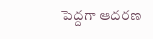పెద్దగా ఆదరణ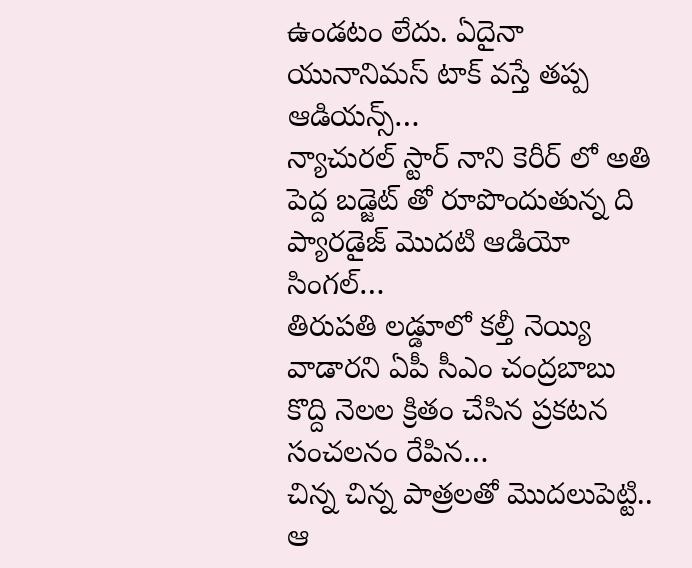ఉండటం లేదు. ఏదైనా యునానిమస్ టాక్ వస్తే తప్ప ఆడియన్స్…
న్యాచురల్ స్టార్ నాని కెరీర్ లో అతి పెద్ద బడ్జెట్ తో రూపొందుతున్న ది ప్యారడైజ్ మొదటి ఆడియో సింగల్…
తిరుపతి లడ్డూలో కల్తీ నెయ్యి వాడారని ఏపీ సీఎం చంద్రబాబు కొద్ది నెలల క్రితం చేసిన ప్రకటన సంచలనం రేపిన…
చిన్న చిన్న పాత్రలతో మొదలుపెట్టి.. ఆ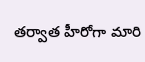తర్వాత హీరోగా మారి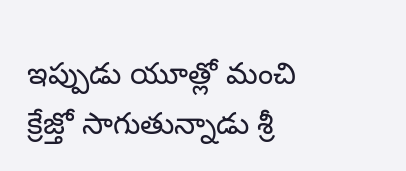ఇప్పుడు యూత్లో మంచి క్రేజ్తో సాగుతున్నాడు శ్రీ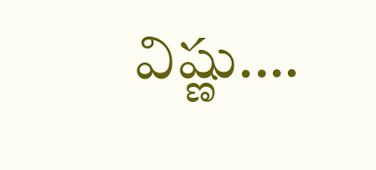విష్ణు.…